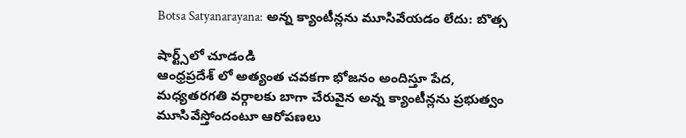Botsa Satyanarayana: అన్న క్యాంటీన్లను మూసివేయడం లేదు: బొత్స

షార్ట్స్‌లో చూడండి
ఆంధ్రప్రదేశ్ లో అత్యంత చవకగా భోజనం అందిస్తూ పేద, మధ్యతరగతి వర్గాలకు బాగా చేరువైన అన్న క్యాంటీన్లను ప్రభుత్వం మూసివేస్తోందంటూ ఆరోపణలు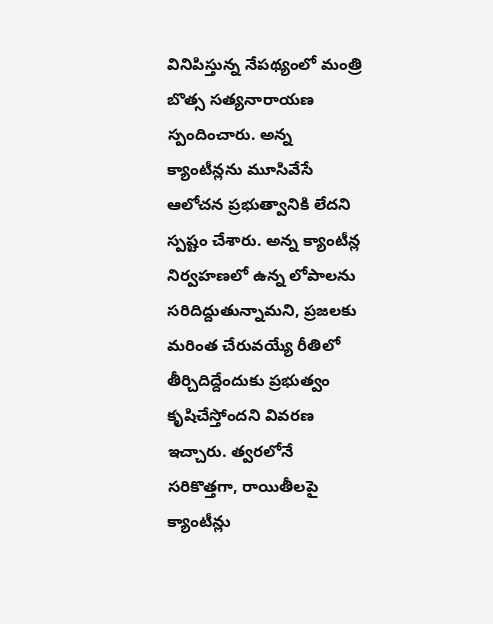వినిపిస్తున్న నేపథ్యంలో మంత్రి బొత్స సత్యనారాయణ స్పందించారు. అన్న క్యాంటీన్లను మూసివేసే ఆలోచన ప్రభుత్వానికి లేదని స్పష్టం చేశారు. అన్న క్యాంటీన్ల నిర్వహణలో ఉన్న లోపాలను సరిదిద్దుతున్నామని, ప్రజలకు మరింత చేరువయ్యే రీతిలో తీర్చిదిద్దేందుకు ప్రభుత్వం కృషిచేస్తోందని వివరణ ఇచ్చారు. త్వరలోనే సరికొత్తగా, రాయితీలపై క్యాంటీన్లు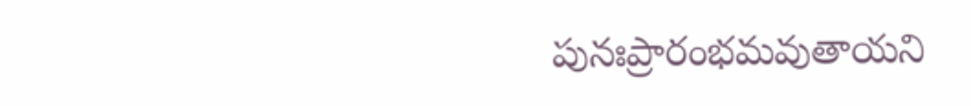పునఃప్రారంభమవుతాయని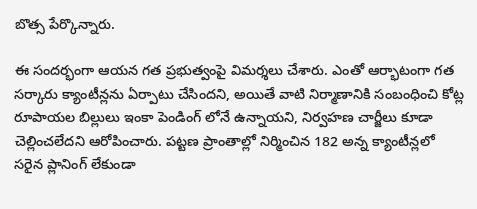బొత్స పేర్కొన్నారు.

ఈ సందర్భంగా ఆయన గత ప్రభుత్వంపై విమర్శలు చేశారు. ఎంతో ఆర్భాటంగా గత సర్కారు క్యాంటీన్లను ఏర్పాటు చేసిందని, అయితే వాటి నిర్మాణానికి సంబంధించి కోట్ల రూపాయల బిల్లులు ఇంకా పెండింగ్ లోనే ఉన్నాయని, నిర్వహణ చార్జీలు కూడా చెల్లించలేదని ఆరోపించారు. పట్టణ ప్రాంతాల్లో నిర్మించిన 182 అన్న క్యాంటీన్లలో సరైన ప్లానింగ్ లేకుండా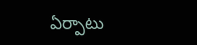ఏర్పాటు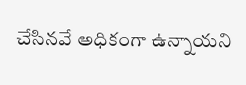చేసినవే అధికంగా ఉన్నాయని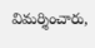విమర్శించారు,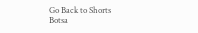Go Back to Shorts
Botsa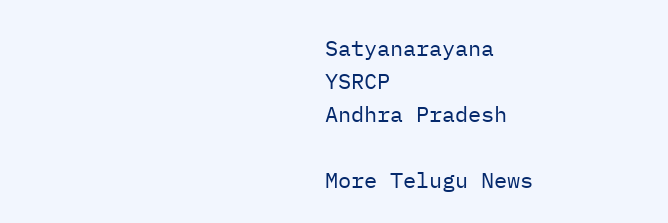Satyanarayana
YSRCP
Andhra Pradesh

More Telugu News